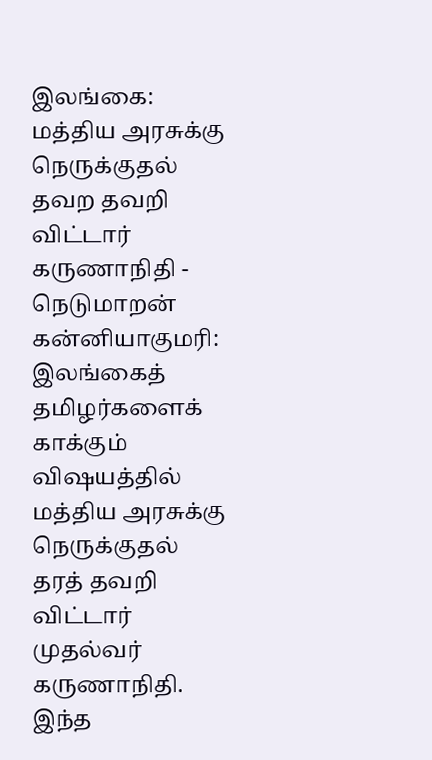இலங்கை: மத்திய அரசுக்கு நெருக்குதல் தவற தவறி விட்டார் கருணாநிதி - நெடுமாறன்
கன்னியாகுமரி: இலங்கைத் தமிழர்களைக் காக்கும் விஷயத்தில் மத்திய அரசுக்கு நெருக்குதல் தரத் தவறி விட்டார் முதல்வர் கருணாநிதி. இந்த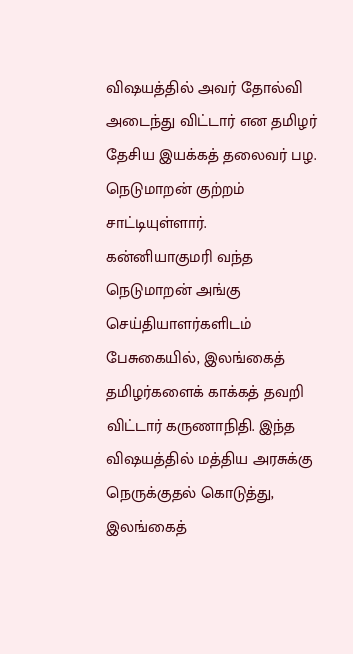விஷயத்தில் அவர் தோல்வி அடைந்து விட்டார் என தமிழர் தேசிய இயக்கத் தலைவர் பழ. நெடுமாறன் குற்றம் சாட்டியுள்ளார்.
கன்னியாகுமரி வந்த நெடுமாறன் அங்கு செய்தியாளர்களிடம் பேசுகையில், இலங்கைத் தமிழர்களைக் காக்கத் தவறி விட்டார் கருணாநிதி. இந்த விஷயத்தில் மத்திய அரசுக்கு நெருக்குதல் கொடுத்து, இலங்கைத்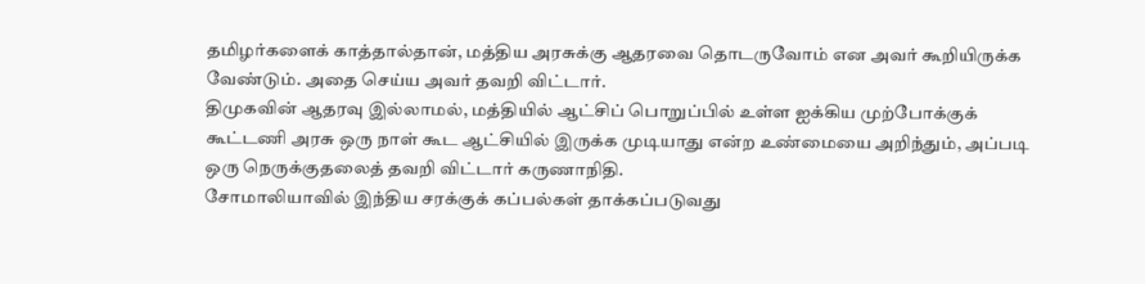தமிழர்களைக் காத்தால்தான், மத்திய அரசுக்கு ஆதரவை தொடருவோம் என அவர் கூறியிருக்க வேண்டும். அதை செய்ய அவர் தவறி விட்டார்.
திமுகவின் ஆதரவு இல்லாமல், மத்தியில் ஆட்சிப் பொறுப்பில் உள்ள ஐக்கிய முற்போக்குக் கூட்டணி அரசு ஒரு நாள் கூட ஆட்சியில் இருக்க முடியாது என்ற உண்மையை அறிந்தும், அப்படி ஒரு நெருக்குதலைத் தவறி விட்டார் கருணாநிதி.
சோமாலியாவில் இந்திய சரக்குக் கப்பல்கள் தாக்கப்படுவது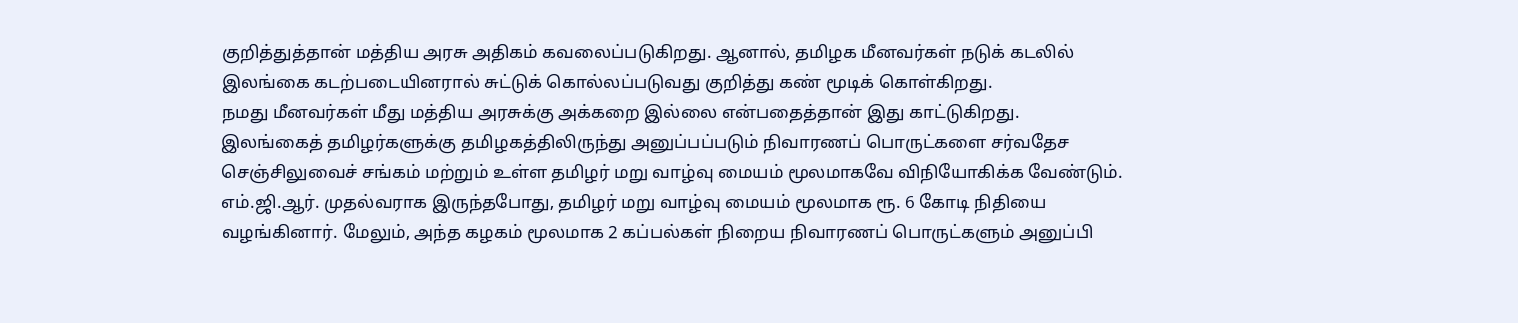குறித்துத்தான் மத்திய அரசு அதிகம் கவலைப்படுகிறது. ஆனால், தமிழக மீனவர்கள் நடுக் கடலில் இலங்கை கடற்படையினரால் சுட்டுக் கொல்லப்படுவது குறித்து கண் மூடிக் கொள்கிறது.
நமது மீனவர்கள் மீது மத்திய அரசுக்கு அக்கறை இல்லை என்பதைத்தான் இது காட்டுகிறது.
இலங்கைத் தமிழர்களுக்கு தமிழகத்திலிருந்து அனுப்பப்படும் நிவாரணப் பொருட்களை சர்வதேச செஞ்சிலுவைச் சங்கம் மற்றும் உள்ள தமிழர் மறு வாழ்வு மையம் மூலமாகவே விநியோகிக்க வேண்டும்.
எம்.ஜி.ஆர். முதல்வராக இருந்தபோது, தமிழர் மறு வாழ்வு மையம் மூலமாக ரூ. 6 கோடி நிதியை வழங்கினார். மேலும், அந்த கழகம் மூலமாக 2 கப்பல்கள் நிறைய நிவாரணப் பொருட்களும் அனுப்பி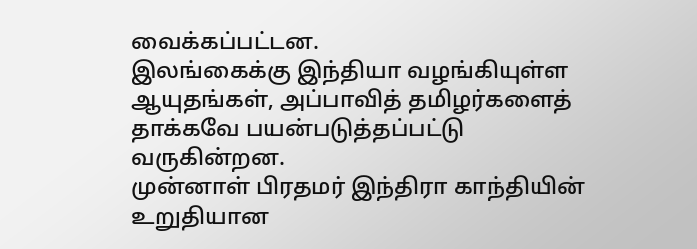வைக்கப்பட்டன.
இலங்கைக்கு இந்தியா வழங்கியுள்ள ஆயுதங்கள், அப்பாவித் தமிழர்களைத் தாக்கவே பயன்படுத்தப்பட்டு வருகின்றன.
முன்னாள் பிரதமர் இந்திரா காந்தியின் உறுதியான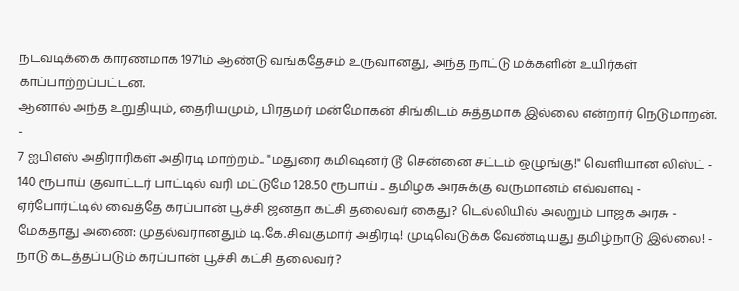நடவடிக்கை காரணமாக 1971ம் ஆண்டு வங்கதேசம் உருவானது, அந்த நாட்டு மக்களின் உயிர்கள் காப்பாற்றப்பட்டன.
ஆனால் அந்த உறுதியும், தைரியமும், பிரதமர் மன்மோகன் சிங்கிடம் சுத்தமாக இல்லை என்றார் நெடுமாறன்.
-
7 ஐபிஎஸ் அதிராரிகள் அதிரடி மாற்றம்.. "மதுரை கமிஷனர் டூ சென்னை சட்டம் ஒழுங்கு!" வெளியான லிஸ்ட் -
140 ரூபாய் குவாட்டர் பாட்டில் வரி மட்டுமே 128.50 ரூபாய் .. தமிழக அரசுக்கு வருமானம் எவ்வளவு -
ஏர்போர்ட்டில் வைத்தே கரப்பான் பூச்சி ஜனதா கட்சி தலைவர் கைது? டெல்லியில் அலறும் பாஜக அரசு -
மேகதாது அணை: முதல்வரானதும் டி.கே.சிவகுமார் அதிரடி! முடிவெடுக்க வேண்டியது தமிழ்நாடு இல்லை! -
நாடு கடத்தப்படும் கரப்பான் பூச்சி கட்சி தலைவர்?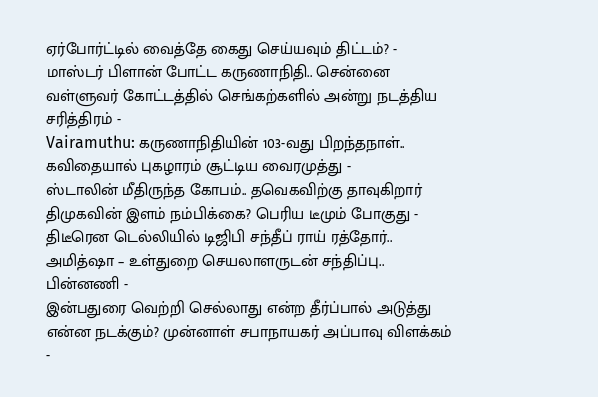ஏர்போர்ட்டில் வைத்தே கைது செய்யவும் திட்டம்? -
மாஸ்டர் பிளான் போட்ட கருணாநிதி.. சென்னை வள்ளுவர் கோட்டத்தில் செங்கற்களில் அன்று நடத்திய சரித்திரம் -
Vairamuthu: கருணாநிதியின் 103-வது பிறந்தநாள்.. கவிதையால் புகழாரம் சூட்டிய வைரமுத்து -
ஸ்டாலின் மீதிருந்த கோபம்.. தவெகவிற்கு தாவுகிறார் திமுகவின் இளம் நம்பிக்கை? பெரிய டீமும் போகுது -
திடீரென டெல்லியில் டிஜிபி சந்தீப் ராய் ரத்தோர்.. அமித்ஷா – உள்துறை செயலாளருடன் சந்திப்பு.. பின்னணி -
இன்பதுரை வெற்றி செல்லாது என்ற தீர்ப்பால் அடுத்து என்ன நடக்கும்? முன்னாள் சபாநாயகர் அப்பாவு விளக்கம் -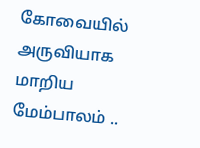கோவையில் அருவியாக மாறிய மேம்பாலம் ..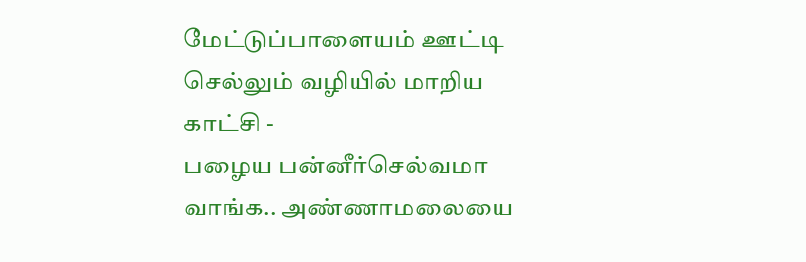மேட்டுப்பாளையம் ஊட்டி செல்லும் வழியில் மாறிய காட்சி -
பழைய பன்னீர்செல்வமா வாங்க.. அண்ணாமலையை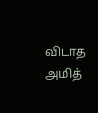விடாத அமித்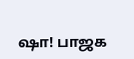ஷா! பாஜக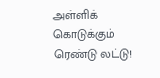அள்ளிக் கொடுக்கும் ரெண்டு லட்டு!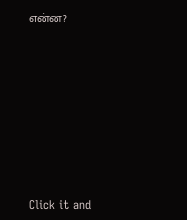என்ன?












Click it and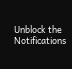Unblock the Notifications